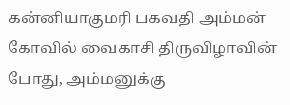கன்னியாகுமரி பகவதி அம்மன் கோவில் வைகாசி திருவிழாவின் போது, அம்மனுக்கு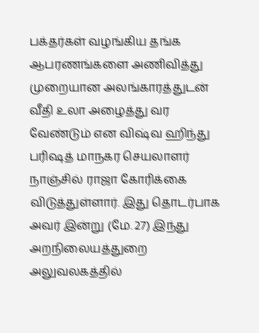பக்தர்கள் வழங்கிய தங்க ஆபரணங்களை அணிவித்து முறையான அலங்காரத்துடன் வீதி உலா அழைத்து வர வேண்டும் என விஷ்வ ஹிந்து பரிஷத் மாநகர செயலாளர் நாஞ்சில் ராஜா கோரிக்கை விடுத்துள்ளார். இது தொடர்பாக அவர் இன்று (மே. 27) இந்து அறநிலையத்துறை அலுவலகத்தில்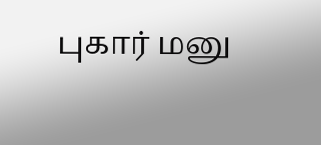புகார் மனு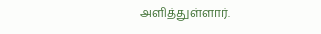அளித்துள்ளார்.